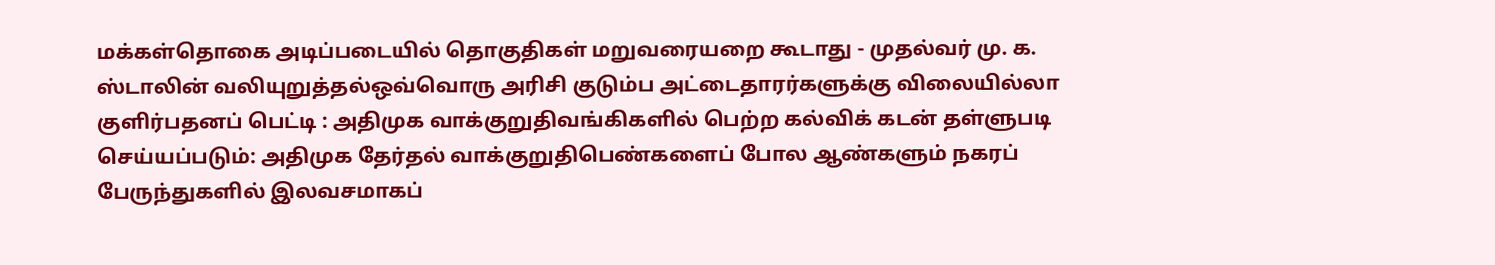மக்கள்தொகை அடிப்படையில் தொகுதிகள் மறுவரையறை கூடாது - முதல்வர் மு. க. ஸ்டாலின் வலியுறுத்தல்ஒவ்வொரு அரிசி குடும்ப அட்டைதாரர்களுக்கு விலையில்லா குளிர்பதனப் பெட்டி : அதிமுக வாக்குறுதிவங்கிகளில் பெற்ற கல்விக் கடன் தள்ளுபடி செய்யப்படும்: அதிமுக தேர்தல் வாக்குறுதிபெண்களைப் போல ஆண்களும் நகரப் பேருந்துகளில் இலவசமாகப்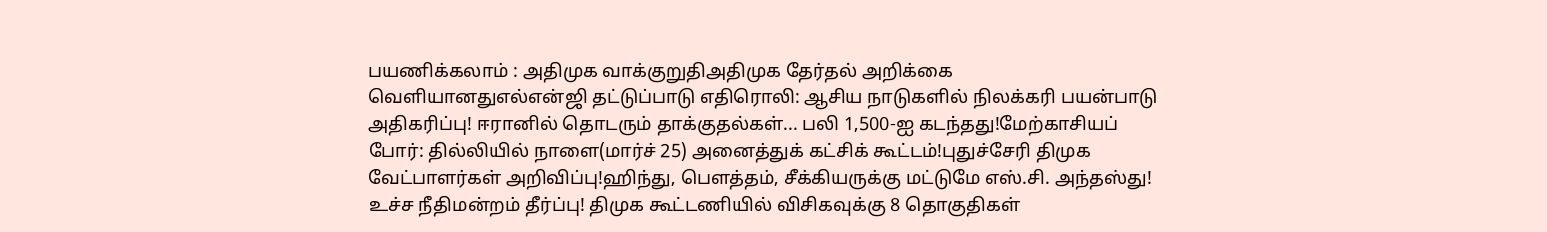பயணிக்கலாம் : அதிமுக வாக்குறுதிஅதிமுக தேர்தல் அறிக்கை வெளியானதுஎல்என்ஜி தட்டுப்பாடு எதிரொலி: ஆசிய நாடுகளில் நிலக்கரி பயன்பாடு அதிகரிப்பு! ஈரானில் தொடரும் தாக்குதல்கள்... பலி 1,500-ஐ கடந்தது!மேற்காசியப் போர்: தில்லியில் நாளை(மார்ச் 25) அனைத்துக் கட்சிக் கூட்டம்!புதுச்சேரி திமுக வேட்பாளர்கள் அறிவிப்பு!ஹிந்து, பெளத்தம், சீக்கியருக்கு மட்டுமே எஸ்.சி. அந்தஸ்து! உச்ச நீதிமன்றம் தீர்ப்பு! திமுக கூட்டணியில் விசிகவுக்கு 8 தொகுதிகள்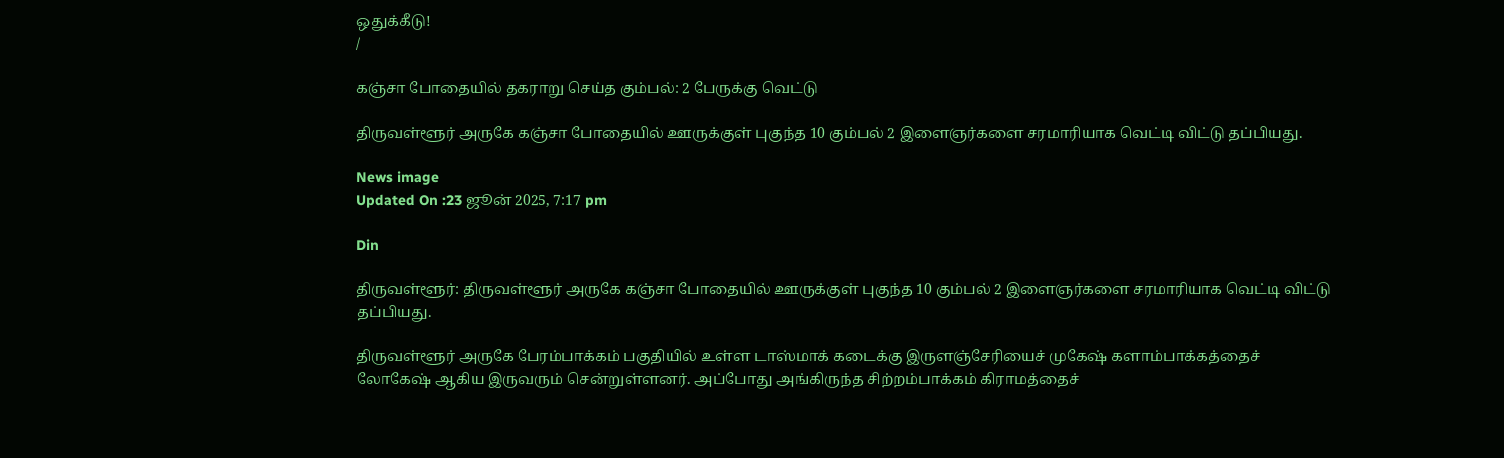ஒதுக்கீடு!
/

கஞ்சா போதையில் தகராறு செய்த கும்பல்: 2 பேருக்கு வெட்டு

திருவள்ளூர் அருகே கஞ்சா போதையில் ஊருக்குள் புகுந்த 10 கும்பல் 2 இளைஞர்களை சரமாரியாக வெட்டி விட்டு தப்பியது.

News image
Updated On :23 ஜூன் 2025, 7:17 pm

Din

திருவள்ளூர்: திருவள்ளூர் அருகே கஞ்சா போதையில் ஊருக்குள் புகுந்த 10 கும்பல் 2 இளைஞர்களை சரமாரியாக வெட்டி விட்டு தப்பியது.

திருவள்ளூர் அருகே பேரம்பாக்கம் பகுதியில் உள்ள டாஸ்மாக் கடைக்கு இருளஞ்சேரியைச் முகேஷ் களாம்பாக்கத்தைச் லோகேஷ் ஆகிய இருவரும் சென்றுள்ளனர். அப்போது அங்கிருந்த சிற்றம்பாக்கம் கிராமத்தைச்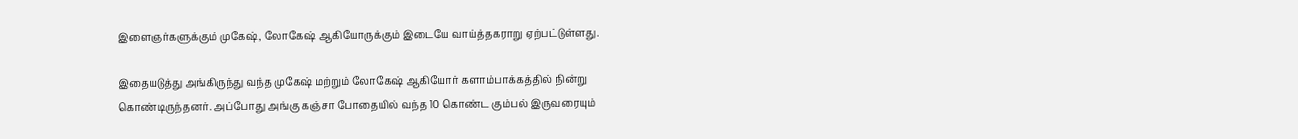இளைஞர்களுக்கும் முகேஷ், லோகேஷ் ஆகியோருக்கும் இடையே வாய்த்தகராறு ஏற்பட்டுள்ளது.

இதையடுத்து அங்கிருந்து வந்த முகேஷ் மற்றும் லோகேஷ் ஆகியோர் களாம்பாக்கத்தில் நின்று கொண்டிருந்தனர். அப்போது அங்கு கஞ்சா போதையில் வந்த 10 கொண்ட கும்பல் இருவரையும்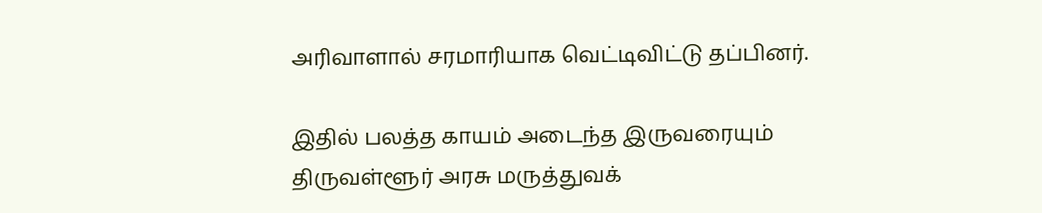அரிவாளால் சரமாரியாக வெட்டிவிட்டு தப்பினர்.

இதில் பலத்த காயம் அடைந்த இருவரையும் திருவள்ளூர் அரசு மருத்துவக்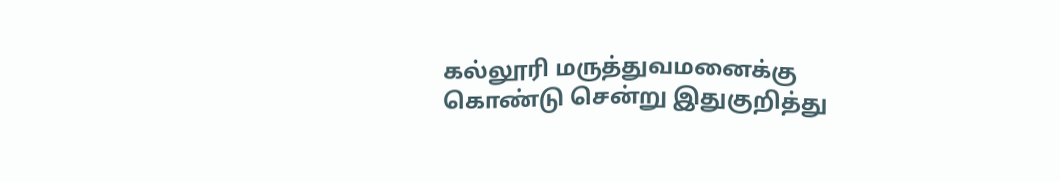கல்லூரி மருத்துவமனைக்கு கொண்டு சென்று இதுகுறித்து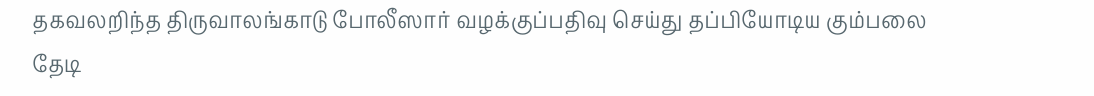தகவலறிந்த திருவாலங்காடு போலீஸார் வழக்குப்பதிவு செய்து தப்பியோடிய கும்பலை தேடி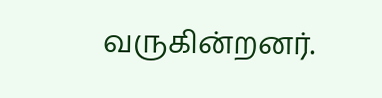வருகின்றனர்.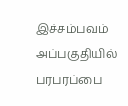இச்சம்பவம் அப்பகுதியில் பரபரப்பை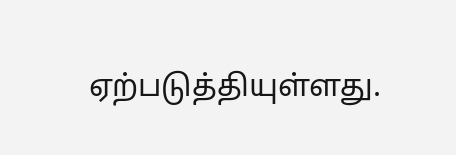ஏற்படுத்தியுள்ளது.